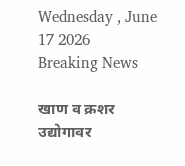Wednesday , June 17 2026
Breaking News

खाण व क्रशर उद्योगावर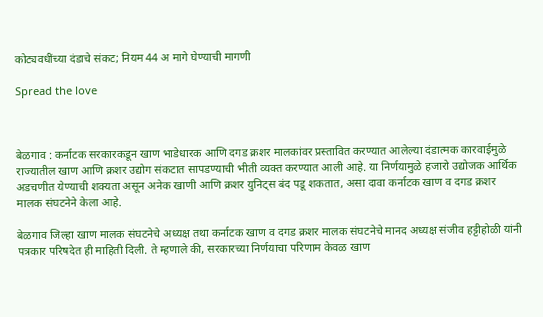कोट्यवधींच्या दंडाचे संकट; नियम 44 अ मागे घेण्याची मागणी

Spread the love



बेळगाव : कर्नाटक सरकारकडून खाण भाडेधारक आणि दगड क्रशर मालकांवर प्रस्तावित करण्यात आलेल्या दंडात्मक कारवाईमुळे राज्यातील खाण आणि क्रशर उद्योग संकटात सापडण्याची भीती व्यक्त करण्यात आली आहे. या निर्णयामुळे हजारो उद्योजक आर्थिक अडचणीत येण्याची शक्यता असून अनेक खाणी आणि क्रशर युनिट्स बंद पडू शकतात, असा दावा कर्नाटक खाण व दगड क्रशर मालक संघटनेने केला आहे.

बेळगाव जिल्हा खाण मालक संघटनेचे अध्यक्ष तथा कर्नाटक खाण व दगड क्रशर मालक संघटनेचे मानद अध्यक्ष संजीव हट्टीहोळी यांनी पत्रकार परिषदेत ही माहिती दिली. ते म्हणाले की, सरकारच्या निर्णयाचा परिणाम केवळ खाण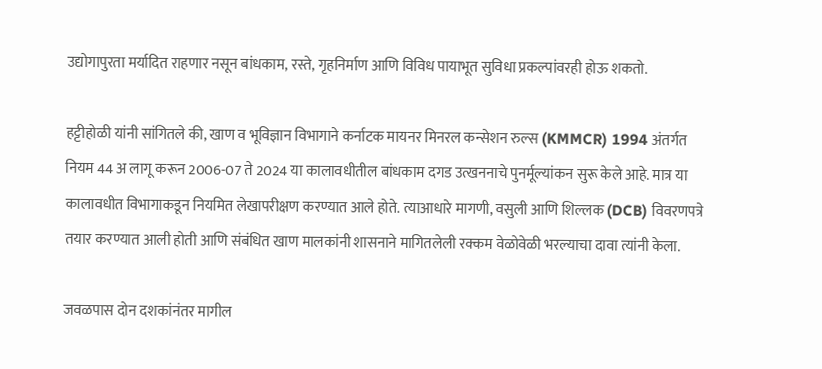उद्योगापुरता मर्यादित राहणार नसून बांधकाम, रस्ते, गृहनिर्माण आणि विविध पायाभूत सुविधा प्रकल्पांवरही होऊ शकतो.

हट्टीहोळी यांनी सांगितले की, खाण व भूविज्ञान विभागाने कर्नाटक मायनर मिनरल कन्सेशन रुल्स (KMMCR) 1994 अंतर्गत नियम 44 अ लागू करून 2006-07 ते 2024 या कालावधीतील बांधकाम दगड उत्खननाचे पुनर्मूल्यांकन सुरू केले आहे. मात्र या कालावधीत विभागाकडून नियमित लेखापरीक्षण करण्यात आले होते. त्याआधारे मागणी, वसुली आणि शिल्लक (DCB) विवरणपत्रे तयार करण्यात आली होती आणि संबंधित खाण मालकांनी शासनाने मागितलेली रक्कम वेळोवेळी भरल्याचा दावा त्यांनी केला.

जवळपास दोन दशकांनंतर मागील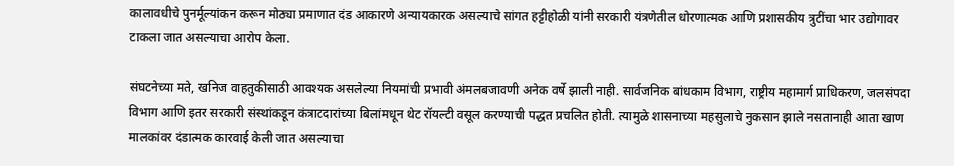कालावधीचे पुनर्मूल्यांकन करून मोठ्या प्रमाणात दंड आकारणे अन्यायकारक असल्याचे सांगत हट्टीहोळी यांनी सरकारी यंत्रणेतील धोरणात्मक आणि प्रशासकीय त्रुटींचा भार उद्योगावर टाकला जात असल्याचा आरोप केला.

संघटनेच्या मते, खनिज वाहतुकीसाठी आवश्यक असलेल्या नियमांची प्रभावी अंमलबजावणी अनेक वर्षे झाली नाही. सार्वजनिक बांधकाम विभाग, राष्ट्रीय महामार्ग प्राधिकरण, जलसंपदा विभाग आणि इतर सरकारी संस्थांकडून कंत्राटदारांच्या बिलांमधून थेट रॉयल्टी वसूल करण्याची पद्धत प्रचलित होती. त्यामुळे शासनाच्या महसुलाचे नुकसान झाले नसतानाही आता खाण मालकांवर दंडात्मक कारवाई केली जात असल्याचा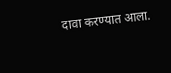दावा करण्यात आला.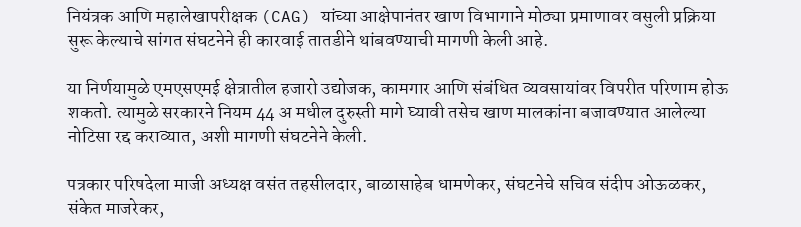नियंत्रक आणि महालेखापरीक्षक (CAG) यांच्या आक्षेपानंतर खाण विभागाने मोठ्या प्रमाणावर वसुली प्रक्रिया सुरू केल्याचे सांगत संघटनेने ही कारवाई तातडीने थांबवण्याची मागणी केली आहे.

या निर्णयामुळे एमएसएमई क्षेत्रातील हजारो उद्योजक, कामगार आणि संबंधित व्यवसायांवर विपरीत परिणाम होऊ शकतो. त्यामुळे सरकारने नियम 44 अ मधील दुरुस्ती मागे घ्यावी तसेच खाण मालकांना बजावण्यात आलेल्या नोटिसा रद्द कराव्यात, अशी मागणी संघटनेने केली.

पत्रकार परिषदेला माजी अध्यक्ष वसंत तहसीलदार, बाळासाहेब धामणेकर, संघटनेचे सचिव संदीप ओऊळकर, संकेत माजरेकर,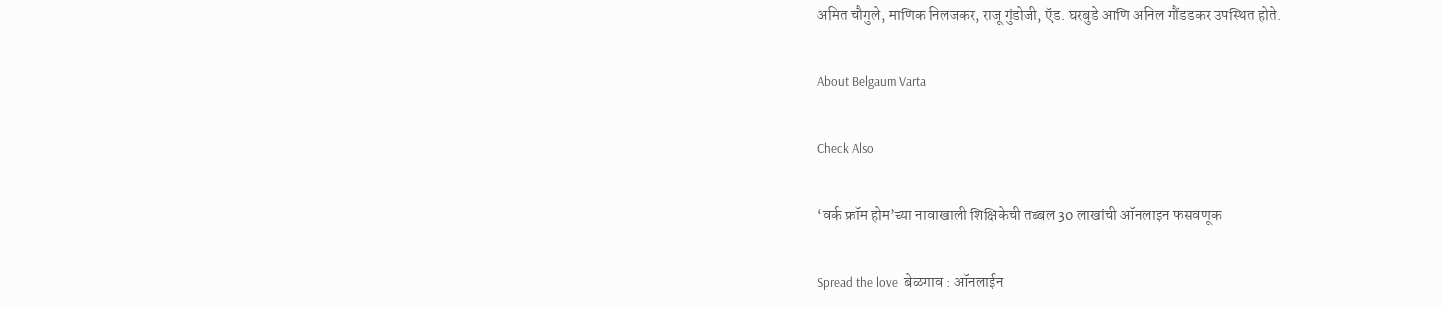अमित चौगुले, माणिक निलजकर, राजू गुंडोजी, ऍड. घरबुडे आणि अनिल गौंडडकर उपस्थित होते.

About Belgaum Varta

Check Also

‘वर्क फ्रॉम होम’च्या नावाखाली शिक्षिकेची तब्बल 30 लाखांची ऑनलाइन फसवणूक

Spread the love  बेळगाव : ऑनलाईन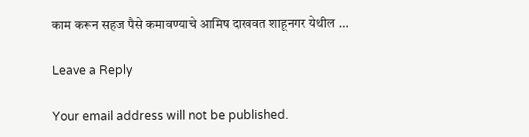काम करून सहज पैसे कमावण्याचे आमिष दाखवत शाहूनगर येथील …

Leave a Reply

Your email address will not be published.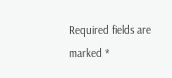Required fields are marked *